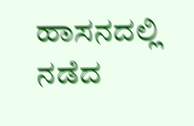ಹಾಸನದಲ್ಲಿ ನಡೆದ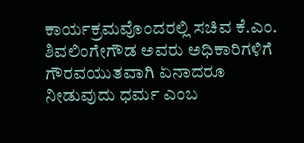ಕಾರ್ಯಕ್ರಮವೊಂದರಲ್ಲಿ ಸಚಿವ ಕೆ.ಎಂ. ಶಿವಲಿಂಗೇಗೌಡ ಅವರು ಅಧಿಕಾರಿಗಳಿಗೆ ಗೌರವಯುತವಾಗಿ ಏನಾದರೂ ನೀಡುವುದು ಧರ್ಮ ಎಂಬ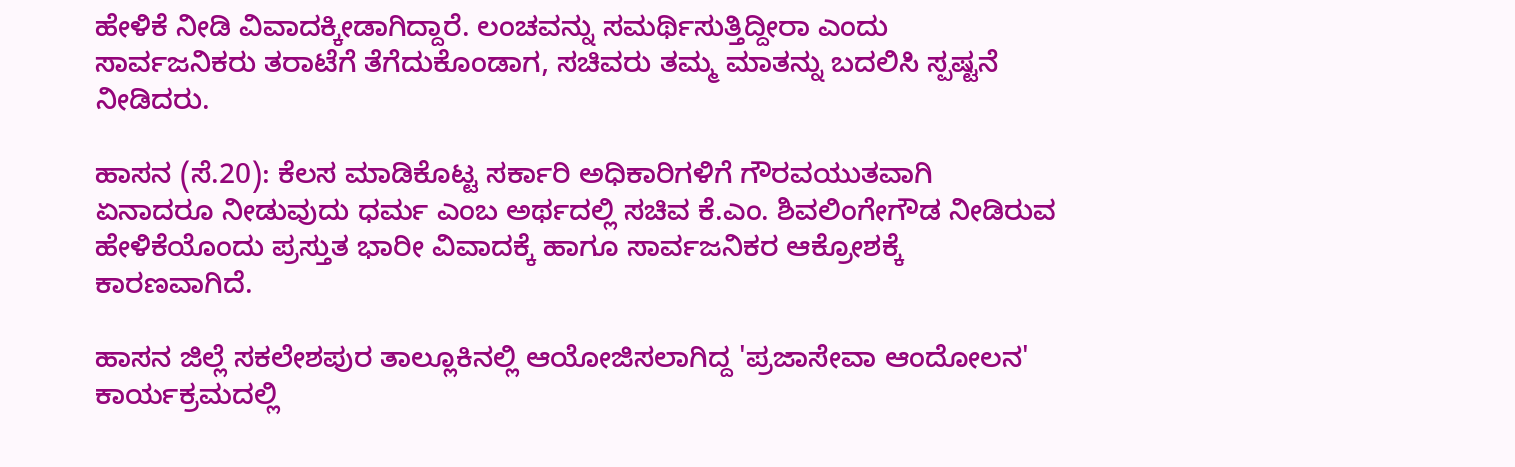ಹೇಳಿಕೆ ನೀಡಿ ವಿವಾದಕ್ಕೀಡಾಗಿದ್ದಾರೆ. ಲಂಚವನ್ನು ಸಮರ್ಥಿಸುತ್ತಿದ್ದೀರಾ ಎಂದು ಸಾರ್ವಜನಿಕರು ತರಾಟೆಗೆ ತೆಗೆದುಕೊಂಡಾಗ, ಸಚಿವರು ತಮ್ಮ ಮಾತನ್ನು ಬದಲಿಸಿ ಸ್ಪಷ್ಟನೆ ನೀಡಿದರು.

ಹಾಸನ (ಸೆ.20): ಕೆಲಸ ಮಾಡಿಕೊಟ್ಟ ಸರ್ಕಾರಿ ಅಧಿಕಾರಿಗಳಿಗೆ ಗೌರವಯುತವಾಗಿ ಏನಾದರೂ ನೀಡುವುದು ಧರ್ಮ ಎಂಬ ಅರ್ಥದಲ್ಲಿ ಸಚಿವ ಕೆ.ಎಂ. ಶಿವಲಿಂಗೇಗೌಡ ನೀಡಿರುವ ಹೇಳಿಕೆಯೊಂದು ಪ್ರಸ್ತುತ ಭಾರೀ ವಿವಾದಕ್ಕೆ ಹಾಗೂ ಸಾರ್ವಜನಿಕರ ಆಕ್ರೋಶಕ್ಕೆ ಕಾರಣವಾಗಿದೆ.

ಹಾಸನ ಜಿಲ್ಲೆ ಸಕಲೇಶಪುರ ತಾಲ್ಲೂಕಿನಲ್ಲಿ ಆಯೋಜಿಸಲಾಗಿದ್ದ 'ಪ್ರಜಾಸೇವಾ ಆಂದೋಲನ' ಕಾರ್ಯಕ್ರಮದಲ್ಲಿ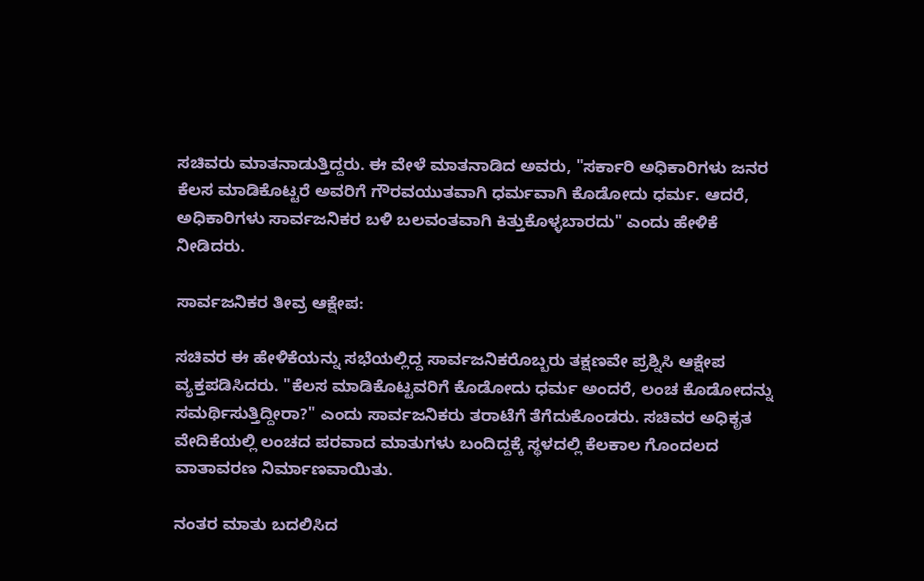ಸಚಿವರು ಮಾತನಾಡುತ್ತಿದ್ದರು. ಈ ವೇಳೆ ಮಾತನಾಡಿದ ಅವರು, "ಸರ್ಕಾರಿ ಅಧಿಕಾರಿಗಳು ಜನರ ಕೆಲಸ ಮಾಡಿಕೊಟ್ಟರೆ ಅವರಿಗೆ ಗೌರವಯುತವಾಗಿ ಧರ್ಮವಾಗಿ ಕೊಡೋದು ಧರ್ಮ. ಆದರೆ, ಅಧಿಕಾರಿಗಳು ಸಾರ್ವಜನಿಕರ ಬಳಿ ಬಲವಂತವಾಗಿ ಕಿತ್ತುಕೊಳ್ಳಬಾರದು" ಎಂದು ಹೇಳಿಕೆ ನೀಡಿದರು.

ಸಾರ್ವಜನಿಕರ ತೀವ್ರ ಆಕ್ಷೇಪ:

ಸಚಿವರ ಈ ಹೇಳಿಕೆಯನ್ನು ಸಭೆಯಲ್ಲಿದ್ದ ಸಾರ್ವಜನಿಕರೊಬ್ಬರು ತಕ್ಷಣವೇ ಪ್ರಶ್ನಿಸಿ ಆಕ್ಷೇಪ ವ್ಯಕ್ತಪಡಿಸಿದರು. "ಕೆಲಸ ಮಾಡಿಕೊಟ್ಟವರಿಗೆ ಕೊಡೋದು ಧರ್ಮ ಅಂದರೆ, ಲಂಚ ಕೊಡೋದನ್ನು ಸಮರ್ಥಿಸುತ್ತಿದ್ದೀರಾ?" ಎಂದು ಸಾರ್ವಜನಿಕರು ತರಾಟೆಗೆ ತೆಗೆದುಕೊಂಡರು. ಸಚಿವರ ಅಧಿಕೃತ ವೇದಿಕೆಯಲ್ಲಿ ಲಂಚದ ಪರವಾದ ಮಾತುಗಳು ಬಂದಿದ್ದಕ್ಕೆ ಸ್ಥಳದಲ್ಲಿ ಕೆಲಕಾಲ ಗೊಂದಲದ ವಾತಾವರಣ ನಿರ್ಮಾಣವಾಯಿತು.

ನಂತರ ಮಾತು ಬದಲಿಸಿದ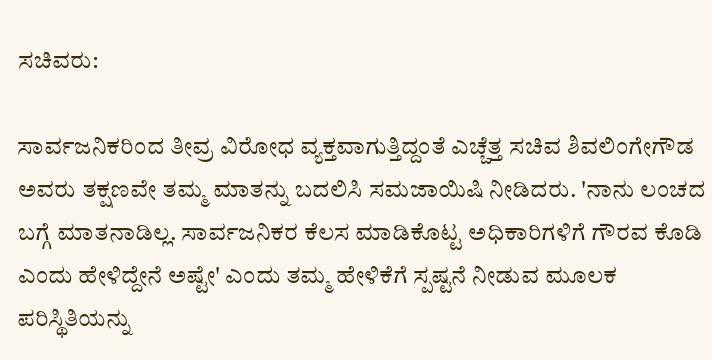ಸಚಿವರು:

ಸಾರ್ವಜನಿಕರಿಂದ ತೀವ್ರ ವಿರೋಧ ವ್ಯಕ್ತವಾಗುತ್ತಿದ್ದಂತೆ ಎಚ್ಚೆತ್ತ ಸಚಿವ ಶಿವಲಿಂಗೇಗೌಡ ಅವರು ತಕ್ಷಣವೇ ತಮ್ಮ ಮಾತನ್ನು ಬದಲಿಸಿ ಸಮಜಾಯಿಷಿ ನೀಡಿದರು. 'ನಾನು ಲಂಚದ ಬಗ್ಗೆ ಮಾತನಾಡಿಲ್ಲ. ಸಾರ್ವಜನಿಕರ ಕೆಲಸ ಮಾಡಿಕೊಟ್ಟ ಅಧಿಕಾರಿಗಳಿಗೆ ಗೌರವ ಕೊಡಿ ಎಂದು ಹೇಳಿದ್ದೇನೆ ಅಷ್ಟೇ' ಎಂದು ತಮ್ಮ ಹೇಳಿಕೆಗೆ ಸ್ಪಷ್ಟನೆ ನೀಡುವ ಮೂಲಕ ಪರಿಸ್ಥಿತಿಯನ್ನು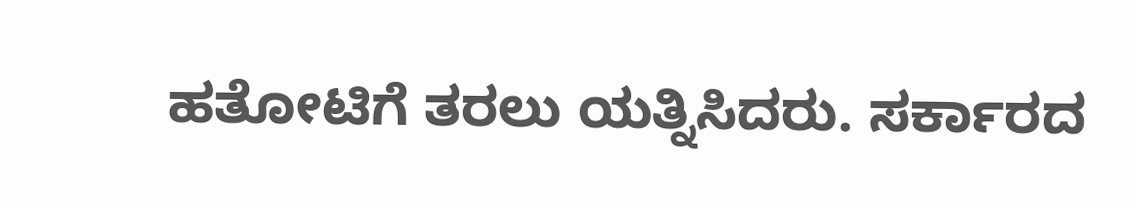ಹತೋಟಿಗೆ ತರಲು ಯತ್ನಿಸಿದರು. ಸರ್ಕಾರದ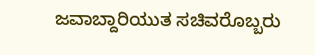ಜವಾಬ್ದಾರಿಯುತ ಸಚಿವರೊಬ್ಬರು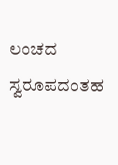ಲಂಚದ ಸ್ವರೂಪದಂತಹ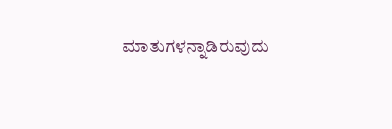ಮಾತುಗಳನ್ನಾಡಿರುವುದು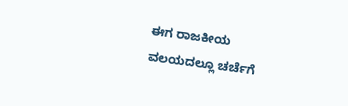ಈಗ ರಾಜಕೀಯ ವಲಯದಲ್ಲೂ ಚರ್ಚೆಗೆ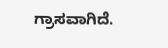ಗ್ರಾಸವಾಗಿದೆ.